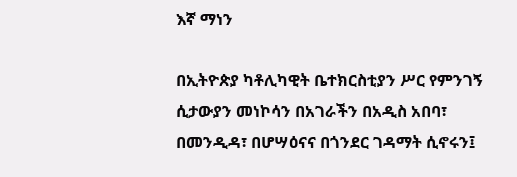እኛ ማነን

በኢትዮጵያ ካቶሊካዊት ቤተክርስቲያን ሥር የምንገኝ ሲታውያን መነኮሳን በአገራችን በአዲስ አበባ፣ በመንዲዳ፣ በሆሣዕናና በጎንደር ገዳማት ሲኖሩን፤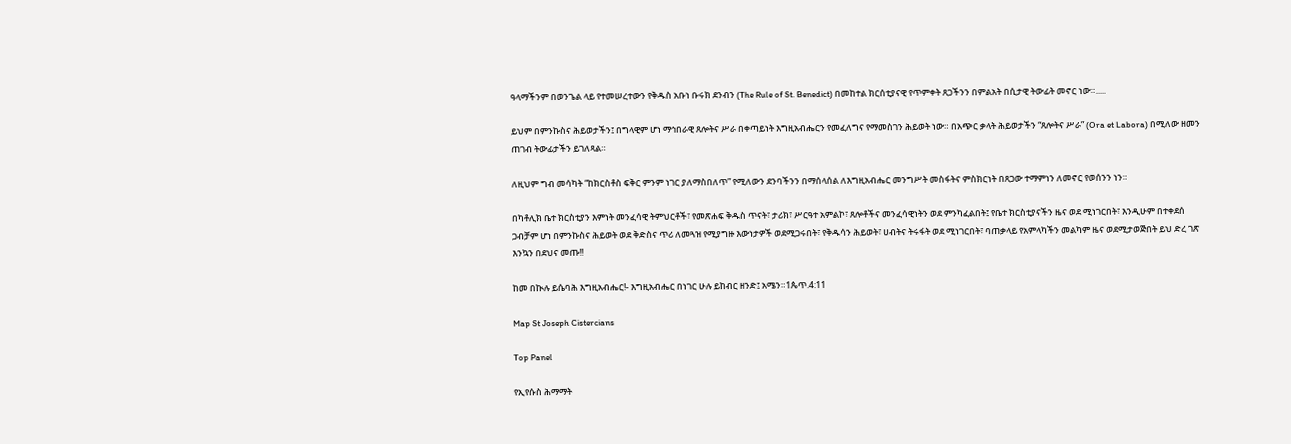ዓላማችንም በወንጌል ላይ የተመሠረተውን የቅዱስ አቡነ ቡሩክ ደንብን (The Rule of St. Benedict) በመከተል ክርሰቲያናዊ የጥምቀት ጸጋችንን በምልአት በሲታዊ ትውፊት መኖር ነው።.....

ይህም በምንኩስና ሕይወታችን፤ በግላዊም ሆነ ማኅበራዊ ጸሎትና ሥራ በቀጣይነት እግዚአብሔርን የመፈለግና የማመስገን ሕይወት ነው። በአጭር ቃላት ሕይወታችን “ጸሎትና ሥራ” (Ora et Labora) በሚለው ዘመን ጠገብ ትውፊታችን ይገለጻል።

ለዚህም ግብ መሳካት “ከክርስቶስ ፍቅር ምንም ነገር ያለማስበለጥ” የሚለውን ደንባችንን በማሰላሰል ለእግዚአብሔር መንግሥት መስፋትና ምስክርነት በጸጋው ተማምነን ለመኖር የወሰንን ነን።

በካቶሊክ ቤተ ክርስቲያን እምነት መንፈሳዊ ትምህርቶች፣ የመጽሐፍ ቅዱስ ጥናት፣ ታሪክ፣ ሥርዓተ አምልኮ፣ ጸሎቶችና መንፈሳዊነትን ወደ ምንካፈልበት፤ የቤተ ክርስቲያናችን ዜና ወደ ሚነገርበት፣ እንዲሁም በተቀደሰ ጋብቻም ሆነ በምንኩስና ሕይወት ወደ ቅድስና ጥሪ ለመጓዝ የሚያግዙ እውነታዎች ወደሚጋሩበት፣ የቅዱሳን ሕይወት፣ ሀብትና ትሩፋት ወደ ሚነገርበት፣ ባጠቃላይ የአምላካችን መልካም ዜና ወደሚታወጅበት ይህ ድረ ገጽ እንኳን በደህና መጡ!!

ከመ በኲሉ ይሴባሕ እግዚአብሔር!- እግዚአብሔር በነገር ሁሉ ይከብር ዘንድ፤ አሜን።1ጴጥ.4:11

Map St Joseph Cistercians

Top Panel

የኢየሱስ ሕማማት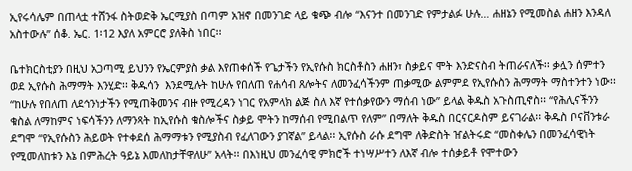ኢየሩሳሌም በጠላቷ ተሸንፋ ስትወድቅ ኤርሚያስ በጣም አዝኖ በመንገድ ላይ ቁጭ ብሎ “እናንተ በመንገድ የምታልፉ ሁሉ… ሐዘኔን የሚመስል ሐዘን እንዳለ አስተውሉ” ሰቆ. ኤር. 1፡12 እያለ አምርሮ ያለቅስ ነበር፡፡

ቤተክርስቲያን በዚህ አጋጣሚ ይህንን የኤርምያስ ቃል እየጠቀሰች የጌታችን የኢየሱስ ክርስቶስን ሐዘን፣ ስቃይና ሞት እንድናስብ ትጠራናለች፡፡ ቃሏን ሰምተን ወደ ኢየሱስ ሕማማት እንሂድ፡፡ ቅዱሳን  እንደሚሉት ከሁሉ የበለጠ የሐሳብ ጸሎትና ለመንፈሳችንም ጠቃሚው ልምምደ የኢየሱስን ሕማማት ማስተንተን ነው፡፡ “ከሁሉ የበለጠ ለደኅንነታችን የሚጠቅመንና ብዙ የሚረዳን ነገር የአምላክ ልጅ ስለ እኛ የተሰቃየውን ማሰብ ነው” ይላል ቅዱስ አጉስጢኖስ፡፡ “የሕሊናችንን ቁስል ለማከምና ነፍሳችንን ለማንጻት ከኢየሱስ ቁስሎችና ስቃይ ሞትን ከማሰብ የሚበልጥ የለም” በማለት ቅዱስ በርናርዶስም ይናገራል፡፡ ቅዱስ ቦናቨንቱራ ደግሞ “የኢየሱስን ሕይወት የተቀደሰ ሕማማቱን የሚያስብ የፈለገውን ያገኛል” ይላል፡፡ ኢየሱስ ራሱ ደግሞ ለቅድስት ዠልትሩድ “መስቀሌን በመንፈሳዊነት የሚመለከቱን እኔ በምሕረት ዓይኔ እመለከታቸዋለሁ” አላት፡፡ በእነዚህ መንፈሳዊ ምክሮች ተነሣሥተን ለእኛ ብሎ ተሰቃይቶ የሞተውን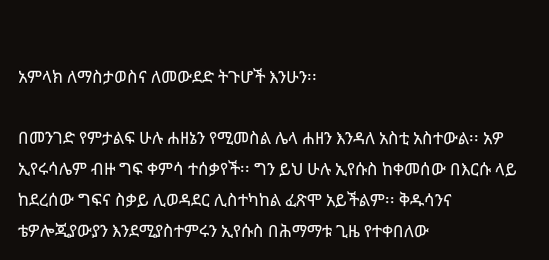አምላክ ለማስታወስና ለመውደድ ትጉሆች እንሁን፡፡

በመንገድ የምታልፍ ሁሉ ሐዘኔን የሚመስል ሌላ ሐዘን እንዳለ አስቲ አስተውል፡፡ አዎ ኢየሩሳሌም ብዙ ግፍ ቀምሳ ተሰቃየች፡፡ ግን ይህ ሁሉ ኢየሱስ ከቀመሰው በእርሱ ላይ ከደረሰው ግፍና ስቃይ ሊወዳደር ሊስተካከል ፈጽሞ አይችልም፡፡ ቅዱሳንና ቴዎሎጂያውያን እንደሚያስተምሩን ኢየሱስ በሕማማቱ ጊዜ የተቀበለው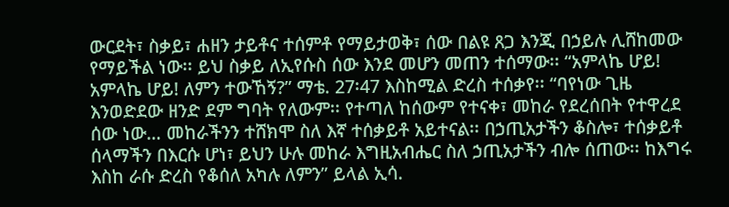ውርደት፣ ስቃይ፣ ሐዘን ታይቶና ተሰምቶ የማይታወቅ፣ ሰው በልዩ ጸጋ እንጂ በኃይሉ ሊሸከመው  የማይችል ነው፡፡ ይህ ስቃይ ለኢየሱስ ሰው እንደ መሆን መጠን ተሰማው፡፡ “አምላኬ ሆይ! አምላኬ ሆይ! ለምን ተውኸኝ?” ማቴ. 27፡47 እስከሚል ድረስ ተሰቃየ፡፡ “ባየነው ጊዜ እንወድደው ዘንድ ደም ግባት የለውም፡፡ የተጣለ ከሰውም የተናቀ፣ መከራ የደረሰበት የተዋረደ ሰው ነው… መከራችንን ተሸክሞ ስለ እኛ ተሰቃይቶ አይተናል፡፡ በኃጢአታችን ቆስሎ፣ ተሰቃይቶ ሰላማችን በእርሱ ሆነ፣ ይህን ሁሉ መከራ እግዚአብሔር ስለ ኃጢአታችን ብሎ ሰጠው፡፡ ከእግሩ እስከ ራሱ ድረስ የቆሰለ አካሉ ለምን” ይላል ኢሳ.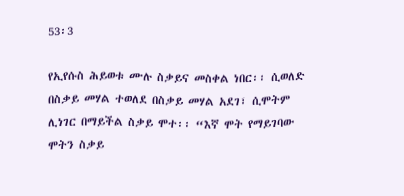53፡3

የኢየሱስ ሕይወቱ ሙሉ ስቃይና መስቀል ነበር፡፡ ሲወለድ በስቃይ መሃል ተወለደ በስቃይ መሃል አደገ፣ ሲሞትም ሊነገር በማይችል ስቃይ ሞተ፡፡ “እኛ ሞት የማይገባው ሞትን ስቃይ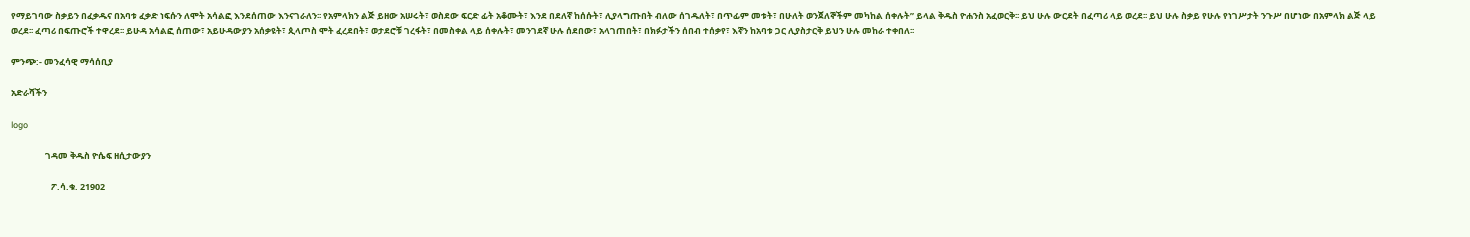የማይገባው ስቃይን በፈቃዱና በአባቱ ፈቃድ ነፍሱን ለሞት አሳልፎ እንደሰጠው እንናገራለን፡፡ የአምላክን ልጅ ይዘው አሠሩት፣ ወስደው ፍርድ ፊት አቆሙት፣ እንደ በደለኛ ከሰሱት፣ ሊያላግጡበት ብለው ሰገዱለት፣ በጥፊም መቱት፣ በሁለት ወንጀለኞችም መካከል ሰቀሉት” ይላል ቅዱስ ዮሐንስ አፈወርቅ፡፡ ይህ ሁሉ ውርደት በፈጣሪ ላይ ወረደ፡፡ ይህ ሁሉ ስቃይ የሁሉ የነገሥታት ንጉሥ በሆነው በአምላክ ልጅ ላይ ወረደ፡፡ ፈጣሪ በፍጡሮች ተዋረደ፡፡ ይሁዳ አሳልፎ ሰጠው፣ አይሁዳውያን አሰቃዩት፣ ጲላጦስ ሞት ፈረደበት፣ ወታደሮቹ ገረፋት፣ በመስቀል ላይ ሰቀሉት፣ መንገደኛ ሁሉ ሰደበው፣ አላገጠበት፣ በክፉታችን ሰበብ ተሰቃየ፣ እኛን ከአባቱ ጋር ሊያስታርቅ ይህን ሁሉ መከራ ተቀበለ፡፡

ምንጭ:- መንፈሳዊ ማሳሰቢያ

አድራሻችን

logo

                 ገዳመ ቅዱስ ዮሴፍ ዘሲታውያን

                    ፖ.ሳ.ቁ. 21902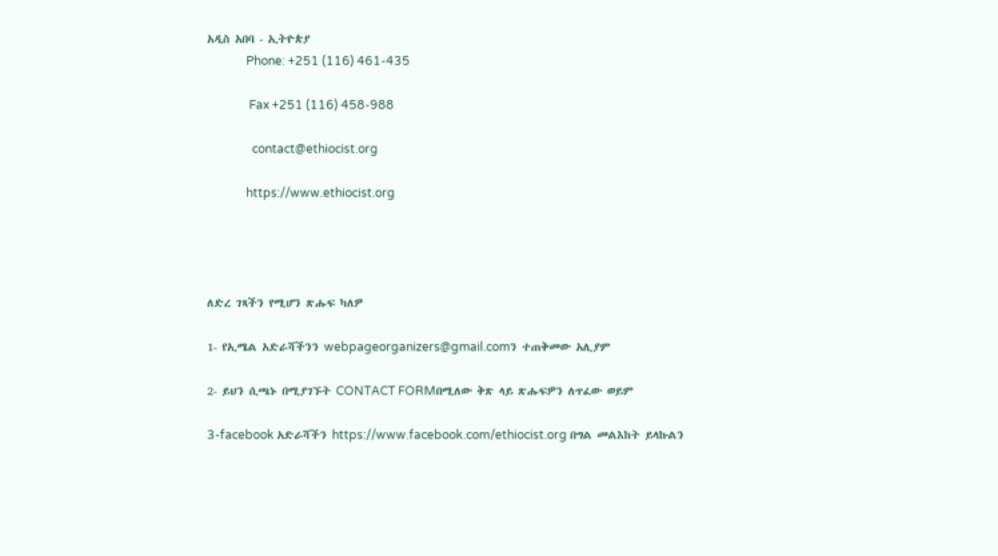አዲስ አበባ - ኢትዮጵያ
             Phone: +251 (116) 461-435

              Fax +251 (116) 458-988

               contact@ethiocist.org

             https://www.ethiocist.org




ለድረ ገጻችን የሚሆን ጽሑፍ ካለዎ

1- የኢሜል አድራሻችንን webpageorganizers@gmail.comን ተጠቅመው አሊያም

2- ይህን ሲጫኑ በሚያገኙት CONTACT FORMበሚለው ቅጽ ላይ ጽሑፍዎን ለጥፈው ወይም

3-facebook አድራሻችን https://www.facebook.com/ethiocist.org በግል መልእከት ይላኩልን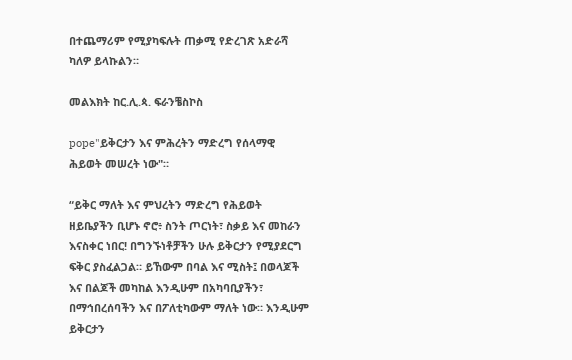በተጨማሪም የሚያካፍሉት ጠቃሚ የድረገጽ አድራሻ ካለዎ ይላኩልን።

መልእክት ከር.ሊ.ጳ. ፍራንቼስኮስ

pope"ይቅርታን እና ምሕረትን ማድረግ የሰላማዊ ሕይወት መሠረት ነው"።

“ይቅር ማለት እና ምህረትን ማድረግ የሕይወት ዘይቤያችን ቢሆኑ ኖሮ፥ ስንት ጦርነት፣ ስቃይ እና መከራን እናስቀር ነበር! በግንኙነቶቻችን ሁሉ ይቅርታን የሚያደርግ ፍቅር ያስፈልጋል። ይኸውም በባል እና ሚስት፤ በወላጆች እና በልጆች መካከል እንዲሁም በአካባቢያችን፣ በማኅበረሰባችን እና በፖለቲካውም ማለት ነው። እንዲሁም ይቅርታን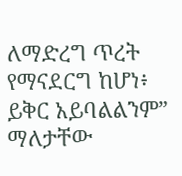ለማድረግ ጥረት የማናደርግ ከሆነ፥ ይቅር አይባልልንም” ማለታቸው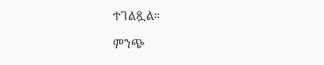ተገልጿል።

ምንጭ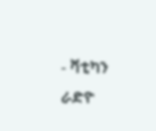- ቫቲካን ራድዮ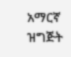አማርኛ ዝግጅት